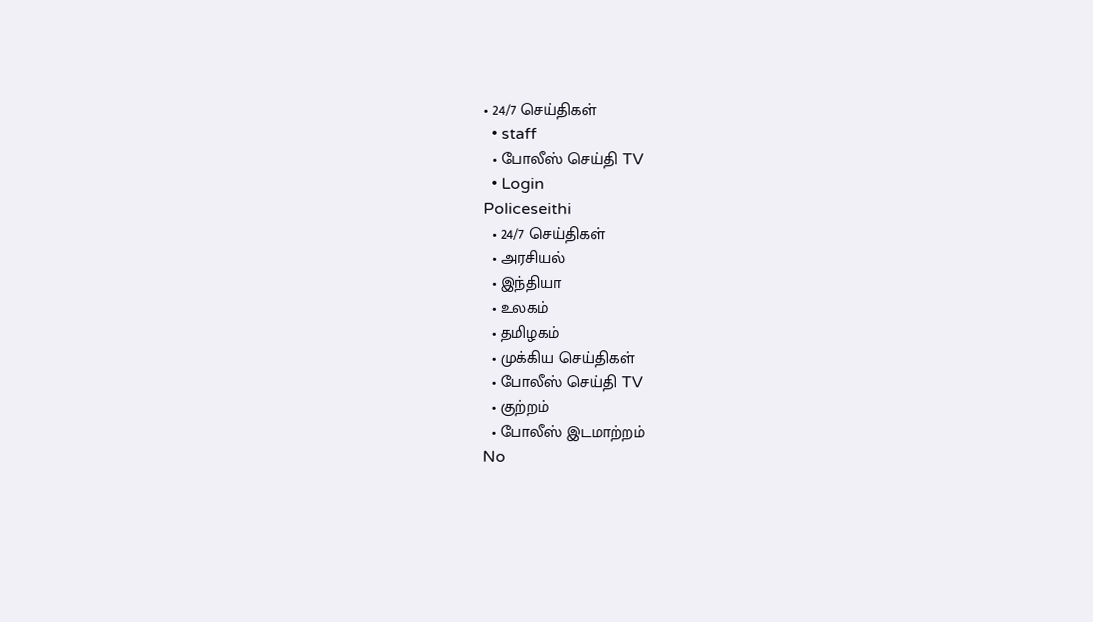• 24/7 செய்திகள்
  • staff
  • போலீஸ் செய்தி TV
  • Login
Policeseithi
  • 24/7 செய்திகள்
  • அரசியல்
  • இந்தியா
  • உலகம்
  • தமிழகம்
  • முக்கிய செய்திகள்
  • போலீஸ் செய்தி TV
  • குற்றம்
  • போலீஸ் இடமாற்றம்
No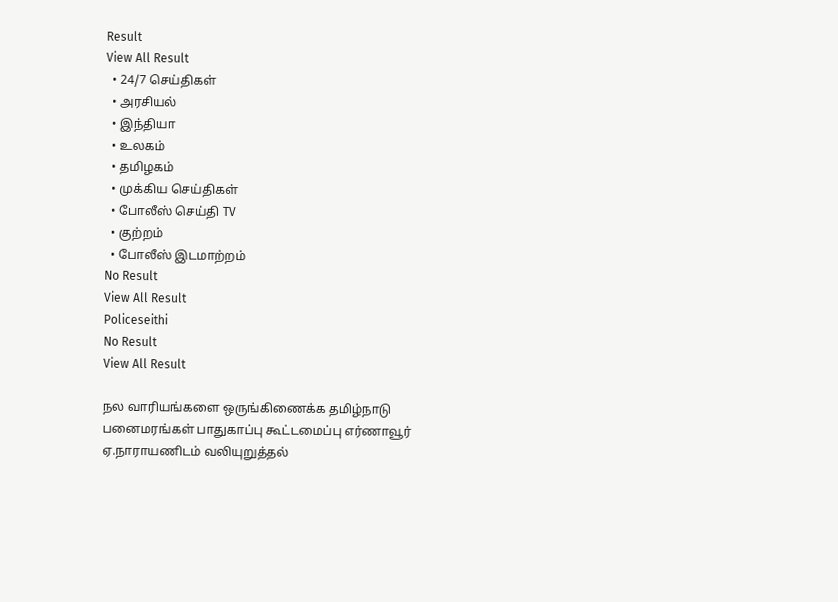Result
View All Result
  • 24/7 செய்திகள்
  • அரசியல்
  • இந்தியா
  • உலகம்
  • தமிழகம்
  • முக்கிய செய்திகள்
  • போலீஸ் செய்தி TV
  • குற்றம்
  • போலீஸ் இடமாற்றம்
No Result
View All Result
Policeseithi
No Result
View All Result

நல வாரியங்களை ஒருங்கிணைக்க தமிழ்நாடு பனைமரங்கள் பாதுகாப்பு கூட்டமைப்பு எர்ணாவூர் ஏ.நாராயணிடம் வலியுறுத்தல்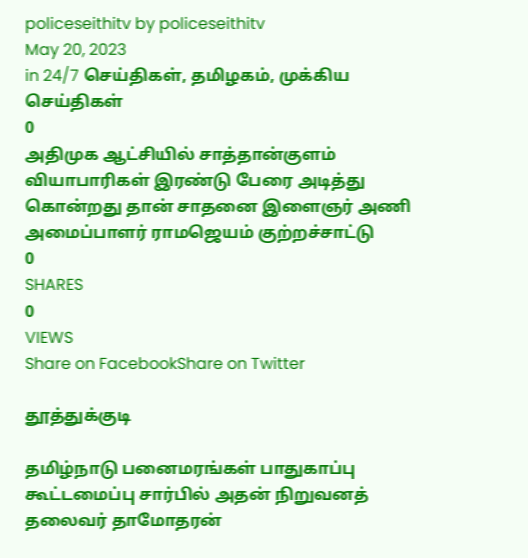policeseithitv by policeseithitv
May 20, 2023
in 24/7 செய்திகள், தமிழகம், முக்கிய செய்திகள்
0
அதிமுக ஆட்சியில் சாத்தான்குளம் வியாபாரிகள் இரண்டு பேரை அடித்து கொன்றது தான் சாதனை இளைஞர் அணி அமைப்பாளர் ராமஜெயம் குற்றச்சாட்டு
0
SHARES
0
VIEWS
Share on FacebookShare on Twitter

தூத்துக்குடி

தமிழ்நாடு பனைமரங்கள் பாதுகாப்பு கூட்டமைப்பு சார்பில் அதன் நிறுவனத் தலைவர் தாமோதரன்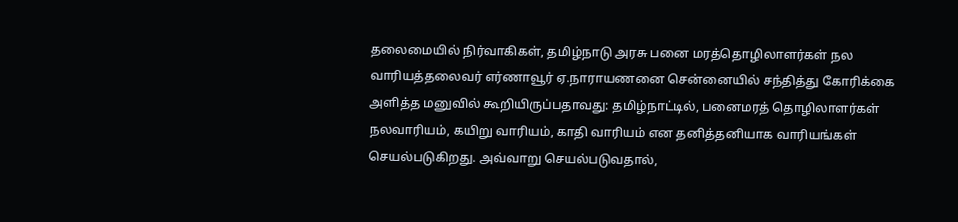தலைமையில் நிர்வாகிகள், தமிழ்நாடு அரசு பனை மரத்தொழிலாளர்கள் நல வாரியத்தலைவர் எர்ணாவூர் ஏ.நாராயணனை சென்னையில் சந்தித்து கோரிக்கை அளித்த மனுவில் கூறியிருப்பதாவது: தமிழ்நாட்டில், பனைமரத் தொழிலாளர்கள் நலவாரியம், கயிறு வாரியம், காதி வாரியம் என தனித்தனியாக வாரியங்கள் செயல்படுகிறது. அவ்வாறு செயல்படுவதால்,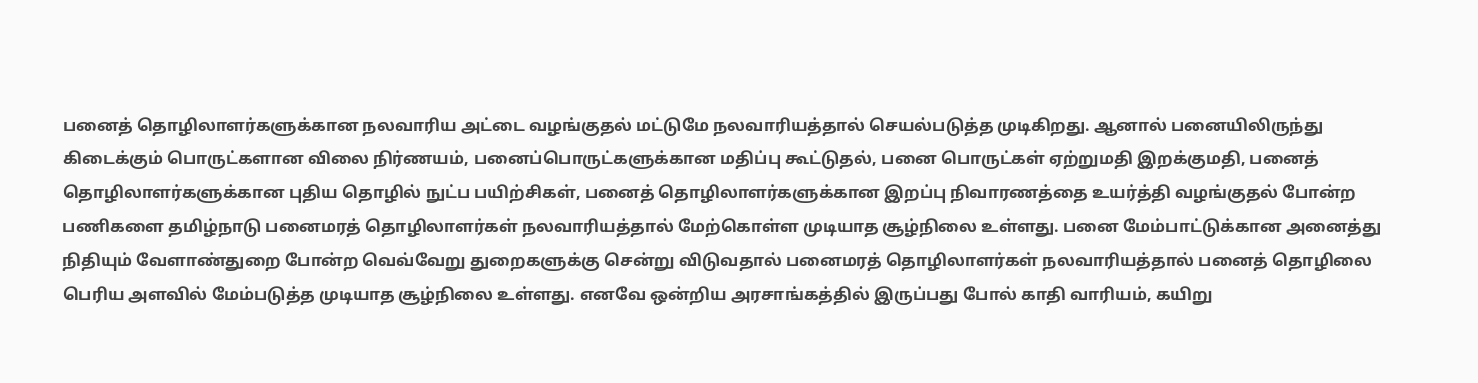பனைத் தொழிலாளர்களுக்கான நலவாரிய அட்டை வழங்குதல் மட்டுமே நலவாரியத்தால் செயல்படுத்த முடிகிறது. ஆனால் பனையிலிருந்து கிடைக்கும் பொருட்களான விலை நிர்ணயம், பனைப்பொருட்களுக்கான மதிப்பு கூட்டுதல், பனை பொருட்கள் ஏற்றுமதி இறக்குமதி, பனைத் தொழிலாளர்களுக்கான புதிய தொழில் நுட்ப பயிற்சிகள், பனைத் தொழிலாளர்களுக்கான இறப்பு நிவாரணத்தை உயர்த்தி வழங்குதல் போன்ற பணிகளை தமிழ்நாடு பனைமரத் தொழிலாளர்கள் நலவாரியத்தால் மேற்கொள்ள முடியாத சூழ்நிலை உள்ளது. பனை மேம்பாட்டுக்கான அனைத்து நிதியும் வேளாண்துறை போன்ற வெவ்வேறு துறைகளுக்கு சென்று விடுவதால் பனைமரத் தொழிலாளர்கள் நலவாரியத்தால் பனைத் தொழிலை பெரிய அளவில் மேம்படுத்த முடியாத சூழ்நிலை உள்ளது. எனவே ஒன்றிய அரசாங்கத்தில் இருப்பது போல் காதி வாரியம், கயிறு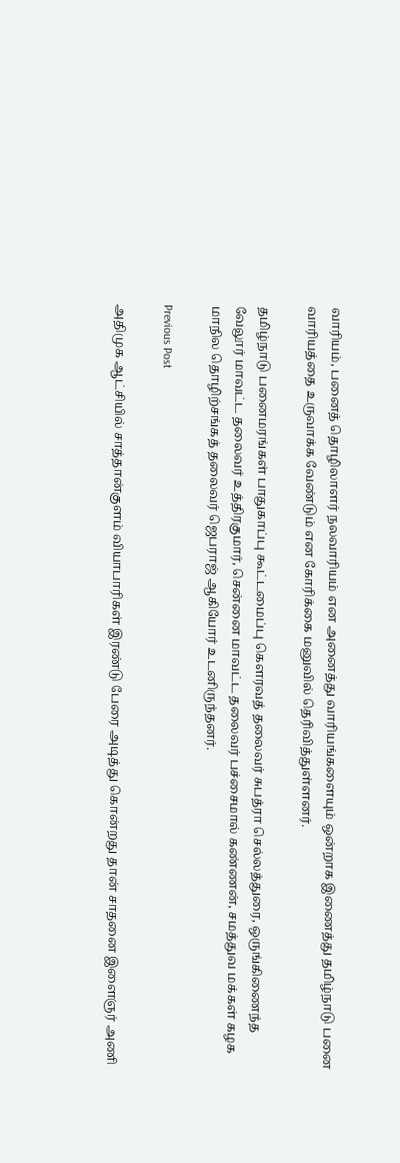வாரியம், பனைத் தொழிலாளர் நலவாரியம் என அனைத்து வாரியங்களையும் ஒன்றாக இணைத்து தமிழ்நாடு பனை வாரியத்தை உருவாக்க வேண்டும் என கோரிக்கை மனுவில் தெரிவித்துள்ளனர்.

தமிழ்நாடு பனைமரங்கள் பாதுகாப்பு கூட்டமைப்பு கௌரவத் தலைவர் சுபத்ரா செல்லத்துரை, ஒருங்கிணைந்த வேலூர் மாவட்ட தலைவர் உத்திரகுமார், சென்னை மாவட்ட தலைவர் பச்சைமால் கண்ணன், சமத்துவ மக்கள் கழக மாநில தொழிற்சங்கத் தலைவர் ஜெபராஜ் ஆகியோர் உடனிருந்தனர்.

Previous Post

அதிமுக ஆட்சியில் சாத்தான்குளம் வியாபாரிகள் இரண்டு பேரை அடித்து கொன்றது தான் சாதனை இளைஞர் அணி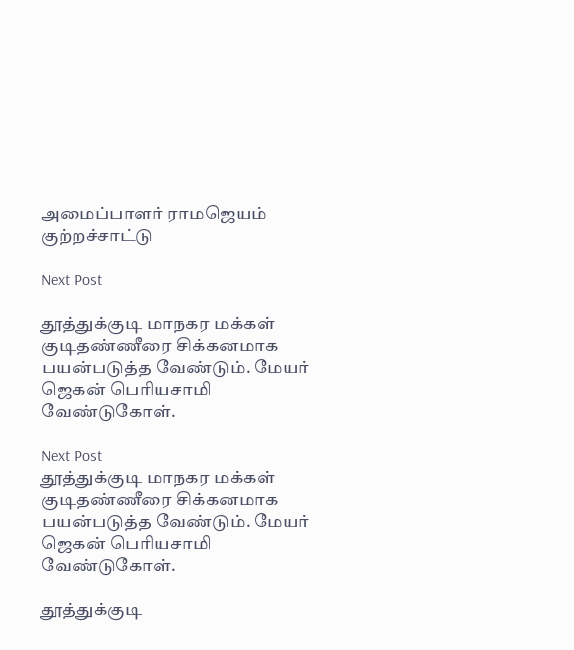அமைப்பாளர் ராமஜெயம் குற்றச்சாட்டு

Next Post

தூத்துக்குடி மாநகர மக்கள் குடிதண்ணீரை சிக்கனமாக பயன்படுத்த வேண்டும். மேயர் ஜெகன் பெரியசாமி வேண்டுகோள்.

Next Post
தூத்துக்குடி மாநகர மக்கள் குடிதண்ணீரை சிக்கனமாக பயன்படுத்த வேண்டும். மேயர் ஜெகன் பெரியசாமி வேண்டுகோள்.

தூத்துக்குடி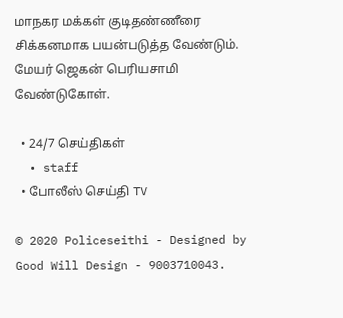மாநகர மக்கள் குடிதண்ணீரை சிக்கனமாக பயன்படுத்த வேண்டும். மேயர் ஜெகன் பெரியசாமி வேண்டுகோள்.

  • 24/7 செய்திகள்
  • staff
  • போலீஸ் செய்தி TV

© 2020 Policeseithi - Designed by Good Will Design - 9003710043.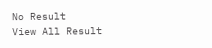No Result
View All Result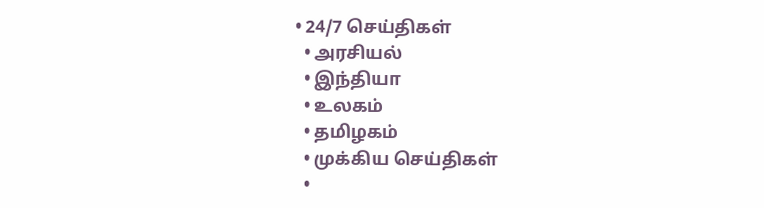• 24/7 செய்திகள்
  • அரசியல்
  • இந்தியா
  • உலகம்
  • தமிழகம்
  • முக்கிய செய்திகள்
  •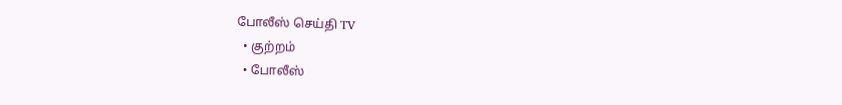போலீஸ் செய்தி TV
  • குற்றம்
  • போலீஸ்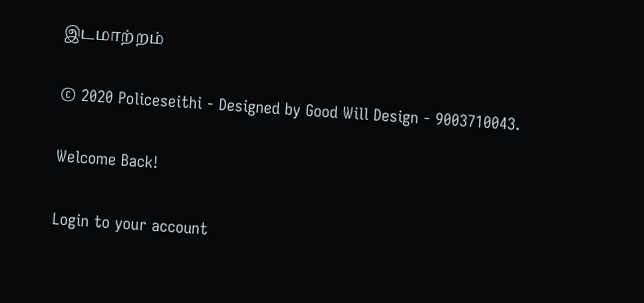இடமாற்றம்

© 2020 Policeseithi - Designed by Good Will Design - 9003710043.

Welcome Back!

Login to your account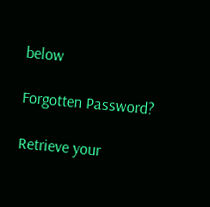below

Forgotten Password?

Retrieve your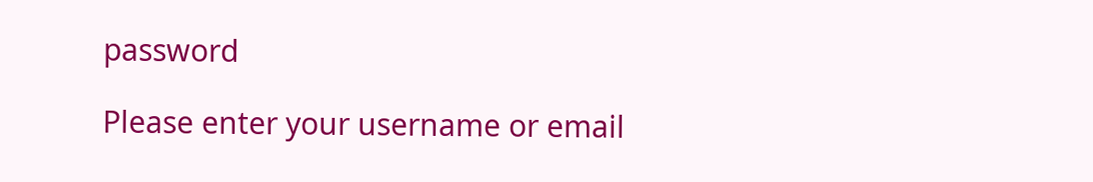password

Please enter your username or email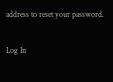address to reset your password.

Log In